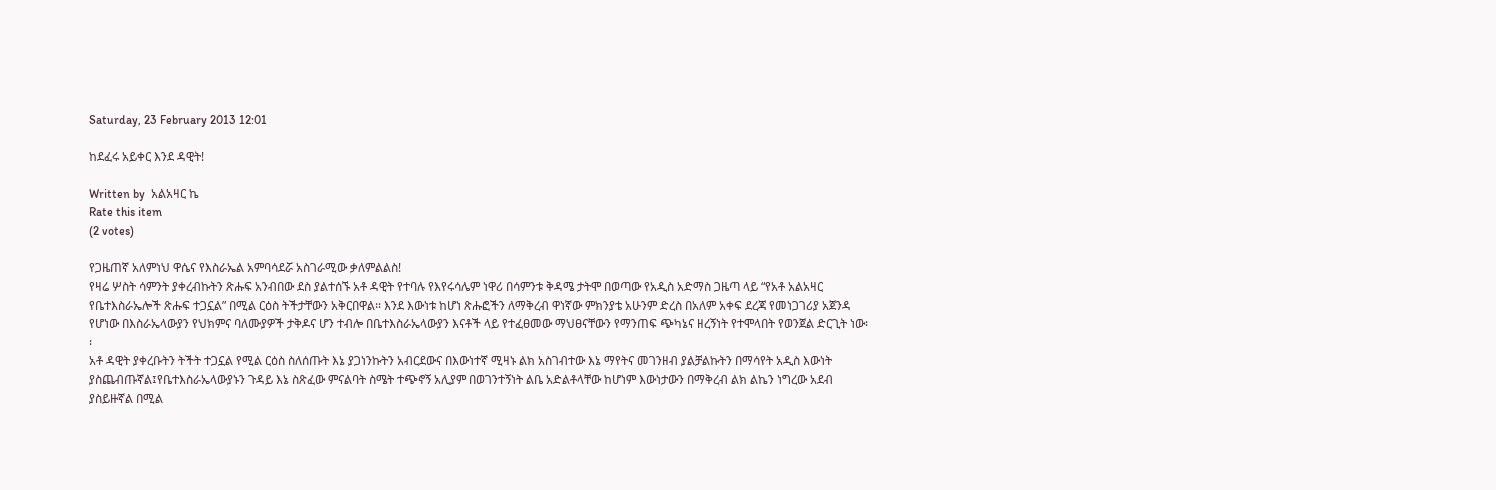Saturday, 23 February 2013 12:01

ከደፈሩ አይቀር እንደ ዳዊት!

Written by  አልአዛር ኬ
Rate this item
(2 votes)

የጋዜጠኛ አለምነህ ዋሴና የእስራኤል አምባሳደሯ አስገራሚው ቃለምልልስ!
የዛሬ ሦስት ሳምንት ያቀረብኩትን ጽሑፍ አንብበው ደስ ያልተሰኙ አቶ ዳዊት የተባሉ የእየሩሳሌም ነዋሪ በሳምንቱ ቅዳሜ ታትሞ በወጣው የአዲስ አድማስ ጋዜጣ ላይ “የአቶ አልአዛር የቤተእስራኤሎች ጽሑፍ ተጋኗል” በሚል ርዕስ ትችታቸውን አቅርበዋል፡፡ እንደ እውነቱ ከሆነ ጽሑፎችን ለማቅረብ ዋነኛው ምክንያቴ አሁንም ድረስ በአለም አቀፍ ደረጃ የመነጋገሪያ አጀንዳ የሆነው በእስራኤላውያን የህክምና ባለሙያዎች ታቅዶና ሆን ተብሎ በቤተእስራኤላውያን እናቶች ላይ የተፈፀመው ማህፀናቸውን የማንጠፍ ጭካኔና ዘረኝነት የተሞላበት የወንጀል ድርጊት ነው፡፡
አቶ ዳዊት ያቀረቡትን ትችት ተጋኗል የሚል ርዕስ ስለሰጡት እኔ ያጋነንኩትን አብርደውና በእውነተኛ ሚዛኑ ልክ አስገብተው እኔ ማየትና መገንዘብ ያልቻልኩትን በማሳየት አዲስ እውነት ያስጨብጡኛል፤የቤተእስራኤላውያኑን ጉዳይ እኔ ስጽፈው ምናልባት ስሜት ተጭኖኝ አሊያም በወገንተኝነት ልቤ አድልቶላቸው ከሆነም እውነታውን በማቅረብ ልክ ልኬን ነግረው አደብ ያስይዙኛል በሚል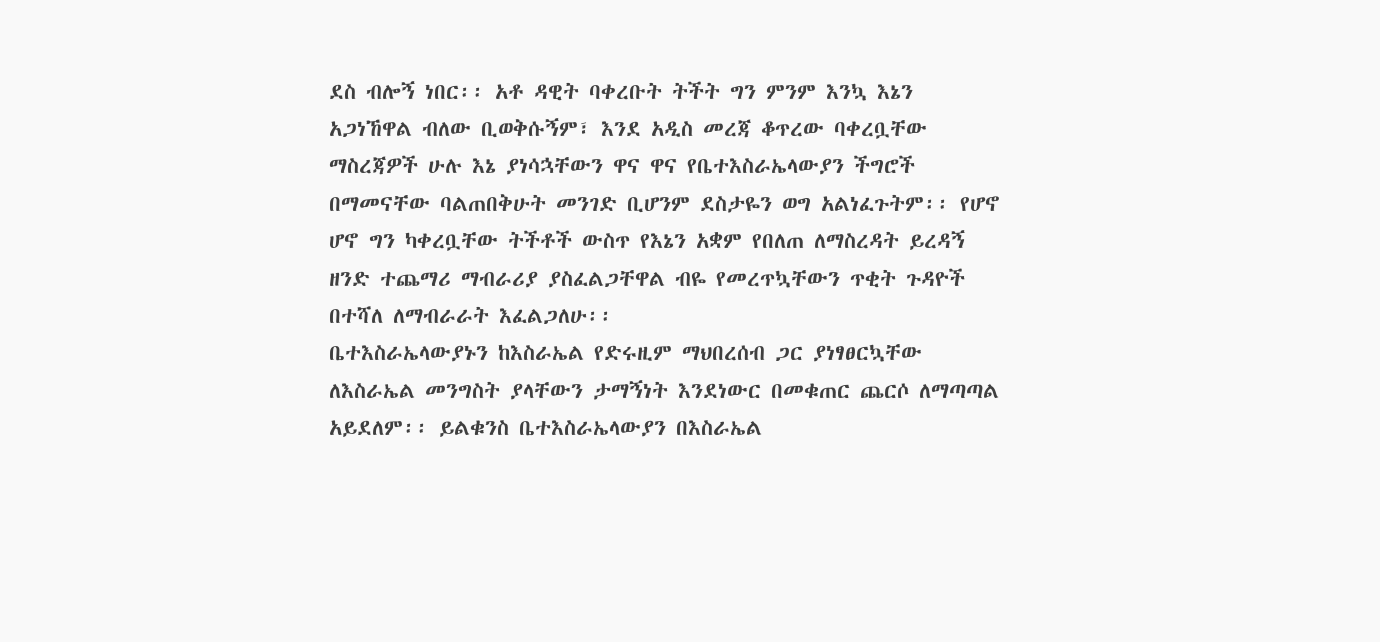ደስ ብሎኝ ነበር፡፡ አቶ ዳዊት ባቀረቡት ትችት ግን ምንም እንኳ እኔን አጋነኸዋል ብለው ቢወቅሱኝም፣ እንደ አዲስ መረጃ ቆጥረው ባቀረቧቸው ማስረጃዎች ሁሉ እኔ ያነሳኋቸውን ዋና ዋና የቤተእስራኤላውያን ችግሮች በማመናቸው ባልጠበቅሁት መንገድ ቢሆንም ደስታዬን ወግ አልነፈጉትም፡፡ የሆኖ ሆኖ ግን ካቀረቧቸው ትችቶች ውስጥ የእኔን አቋም የበለጠ ለማስረዳት ይረዳኝ ዘንድ ተጨማሪ ማብራሪያ ያስፈልጋቸዋል ብዬ የመረጥኳቸውን ጥቂት ጉዳዮች በተሻለ ለማብራራት እፈልጋለሁ፡፡
ቤተእስራኤላውያኑን ከእስራኤል የድሩዚም ማህበረሰብ ጋር ያነፃፀርኳቸው ለእስራኤል መንግስት ያላቸውን ታማኝነት እንደነውር በመቁጠር ጨርሶ ለማጣጣል አይደለም፡፡ ይልቁንስ ቤተእስራኤላውያን በእስራኤል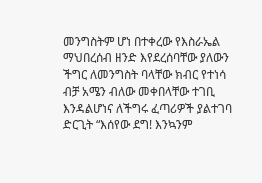መንግስትም ሆነ በተቀረው የእስራኤል ማህበረሰብ ዘንድ እየደረሰባቸው ያለውን ችግር ለመንግስት ባላቸው ክብር የተነሳ ብቻ አሜን ብለው መቀበላቸው ተገቢ እንዳልሆነና ለችግሩ ፈጣሪዎች ያልተገባ ድርጊት “እሰየው ደግ! እንኳንም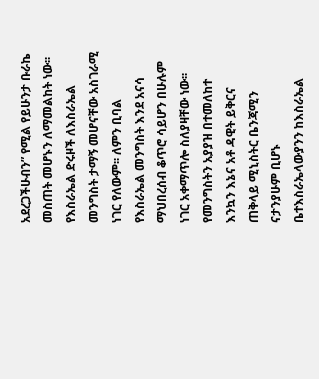አደረጋችሁብን” የሚል የይሁንታ ቡራኬ መስጠት መሆኑን ለማመልከት ነው፡፡ የእስራኤል ድሩዞች ለእስራኤል መንግስት ታማኝ መሆናቸው አስገራሚ ነገር የለውም፡፡ ለምን ቢባል የእስራኤል መንግስት እንደ አናሳ ማህበረሰብ ቆጥሮ ሳይሆን በሁሉም ነገር አቀማጥሎ ስለያዛቸው ነው፡፡ የመንግስትን አያያዝ በተመለከተ እንኳን እኔና አቶ ዳዊት ይቅርና ጠቅላይ ሚኒስትር ቤንጃሚን ናታንያሁም ቢሆኑ ቤተእስራኤላውያንን ከእስራኤል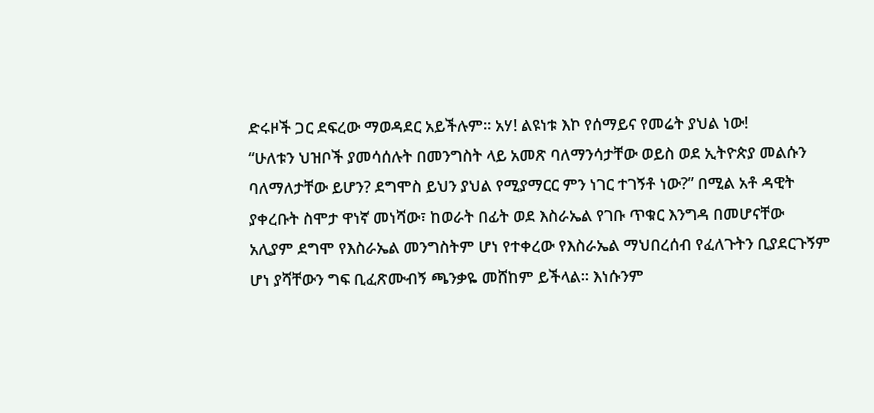ድሩዞች ጋር ደፍረው ማወዳደር አይችሉም፡፡ አሃ! ልዩነቱ እኮ የሰማይና የመሬት ያህል ነው!
“ሁለቱን ህዝቦች ያመሳሰሉት በመንግስት ላይ አመጽ ባለማንሳታቸው ወይስ ወደ ኢትዮጵያ መልሱን ባለማለታቸው ይሆን? ደግሞስ ይህን ያህል የሚያማርር ምን ነገር ተገኝቶ ነው?” በሚል አቶ ዳዊት ያቀረቡት ስሞታ ዋነኛ መነሻው፣ ከወራት በፊት ወደ እስራኤል የገቡ ጥቁር እንግዳ በመሆናቸው አሊያም ደግሞ የእስራኤል መንግስትም ሆነ የተቀረው የእስራኤል ማህበረሰብ የፈለጉትን ቢያደርጉኝም ሆነ ያሻቸውን ግፍ ቢፈጽሙብኝ ጫንቃዬ መሸከም ይችላል፡፡ እነሱንም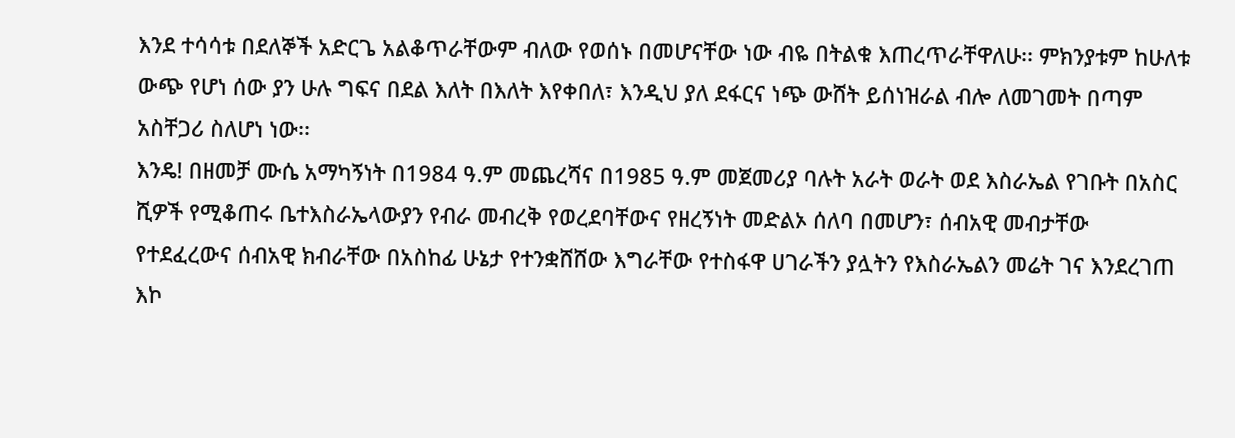እንደ ተሳሳቱ በደለኞች አድርጌ አልቆጥራቸውም ብለው የወሰኑ በመሆናቸው ነው ብዬ በትልቁ እጠረጥራቸዋለሁ፡፡ ምክንያቱም ከሁለቱ ውጭ የሆነ ሰው ያን ሁሉ ግፍና በደል እለት በእለት እየቀበለ፣ እንዲህ ያለ ደፋርና ነጭ ውሸት ይሰነዝራል ብሎ ለመገመት በጣም አስቸጋሪ ስለሆነ ነው፡፡
እንዴ! በዘመቻ ሙሴ አማካኝነት በ1984 ዓ.ም መጨረሻና በ1985 ዓ.ም መጀመሪያ ባሉት አራት ወራት ወደ እስራኤል የገቡት በአስር ሺዎች የሚቆጠሩ ቤተእስራኤላውያን የብራ መብረቅ የወረደባቸውና የዘረኝነት መድልኦ ሰለባ በመሆን፣ ሰብአዊ መብታቸው የተደፈረውና ሰብአዊ ክብራቸው በአስከፊ ሁኔታ የተንቋሸሸው እግራቸው የተስፋዋ ሀገራችን ያሏትን የእስራኤልን መሬት ገና እንደረገጠ እኮ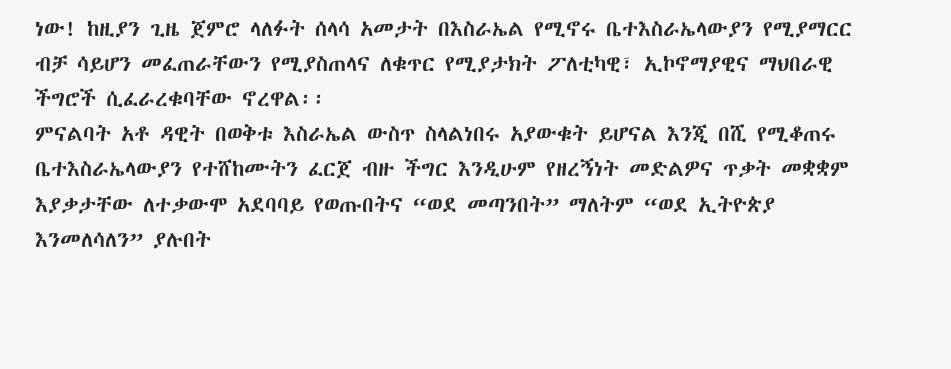ነው! ከዚያን ጊዜ ጀምሮ ላለፉት ሰላሳ አመታት በእስራኤል የሚኖሩ ቤተእስራኤላውያን የሚያማርር ብቻ ሳይሆን መፈጠራቸውን የሚያስጠላና ለቁጥር የሚያታክት ፖለቲካዊ፣ ኢኮኖማያዊና ማህበራዊ ችግሮች ሲፈራረቁባቸው ኖረዋል፡፡
ምናልባት አቶ ዳዊት በወቅቱ እስራኤል ውስጥ ስላልነበሩ አያውቁት ይሆናል እንጂ በሺ የሚቆጠሩ ቤተእስራኤላውያን የተሸከሙትን ፈርጀ ብዙ ችግር እንዲሁም የዘረኝነት መድልዎና ጥቃት መቋቋም እያቃታቸው ለተቃውሞ አደባባይ የወጡበትና “ወደ መጣንበት” ማለትም “ወደ ኢትዮጵያ እንመለሳለን” ያሉበት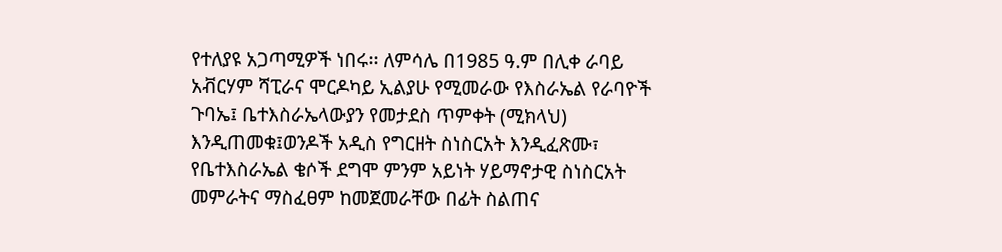የተለያዩ አጋጣሚዎች ነበሩ፡፡ ለምሳሌ በ1985 ዓ.ም በሊቀ ራባይ አቭርሃም ሻፒራና ሞርዶካይ ኢልያሁ የሚመራው የእስራኤል የራባዮች ጉባኤ፤ ቤተእስራኤላውያን የመታደስ ጥምቀት (ሚክላህ) እንዲጠመቁ፤ወንዶች አዲስ የግርዘት ስነስርአት እንዲፈጽሙ፣ የቤተእስራኤል ቄሶች ደግሞ ምንም አይነት ሃይማኖታዊ ስነስርአት መምራትና ማስፈፀም ከመጀመራቸው በፊት ስልጠና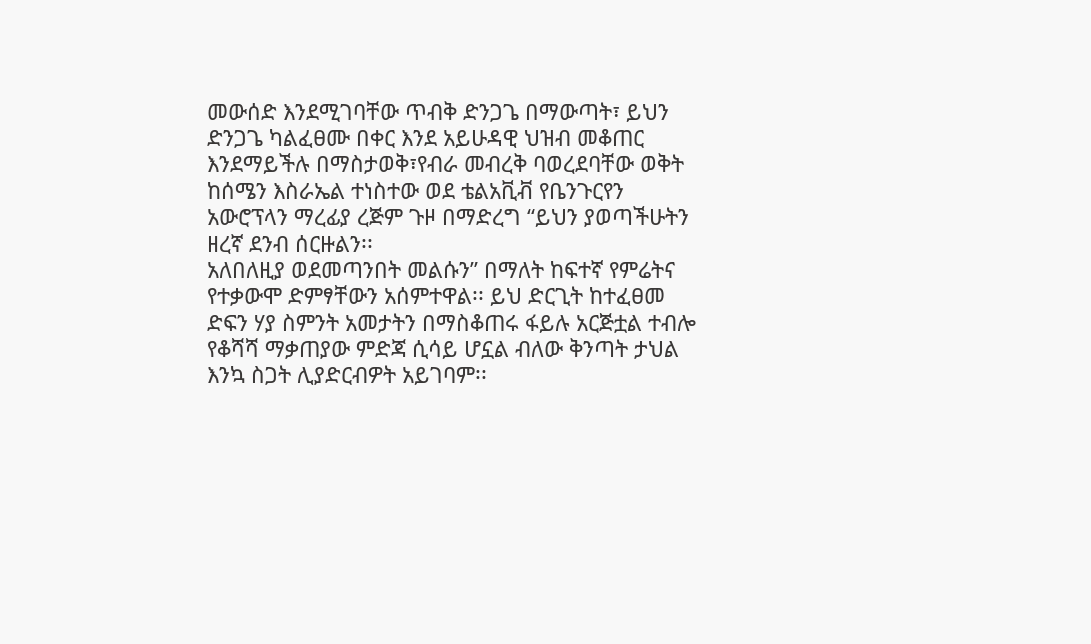መውሰድ እንደሚገባቸው ጥብቅ ድንጋጌ በማውጣት፣ ይህን ድንጋጌ ካልፈፀሙ በቀር እንደ አይሁዳዊ ህዝብ መቆጠር እንደማይችሉ በማስታወቅ፣የብራ መብረቅ ባወረደባቸው ወቅት ከሰሜን እስራኤል ተነስተው ወደ ቴልአቪቭ የቤንጉርየን አውሮፕላን ማረፊያ ረጅም ጉዞ በማድረግ “ይህን ያወጣችሁትን ዘረኛ ደንብ ሰርዙልን፡፡
አለበለዚያ ወደመጣንበት መልሱን” በማለት ከፍተኛ የምሬትና የተቃውሞ ድምፃቸውን አሰምተዋል፡፡ ይህ ድርጊት ከተፈፀመ ድፍን ሃያ ስምንት አመታትን በማስቆጠሩ ፋይሉ አርጅቷል ተብሎ የቆሻሻ ማቃጠያው ምድጃ ሲሳይ ሆኗል ብለው ቅንጣት ታህል እንኳ ስጋት ሊያድርብዎት አይገባም፡፡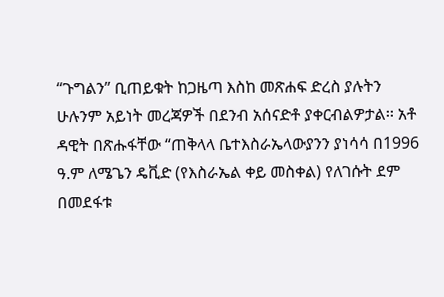“ጉግልን” ቢጠይቁት ከጋዜጣ እስከ መጽሐፍ ድረስ ያሉትን ሁሉንም አይነት መረጃዎች በደንብ አሰናድቶ ያቀርብልዎታል፡፡ አቶ ዳዊት በጽሑፋቸው “ጠቅላላ ቤተእስራኤላውያንን ያነሳሳ በ1996 ዓ.ም ለሜጌን ዴቪድ (የእስራኤል ቀይ መስቀል) የለገሱት ደም በመደፋቱ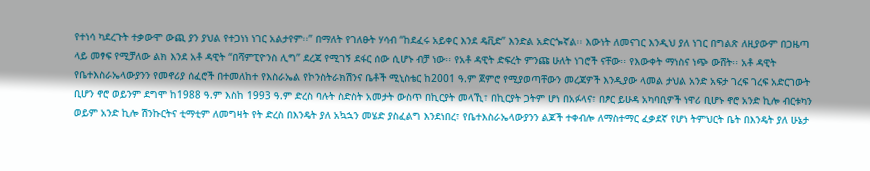የተነሳ ካደረጉት ተቃውሞ ውጪ ያን ያህል የተጋነነ ነገር አልታየም፡፡” በማለት የገለፁት ሃሳብ “ከደፈሩ አይቀር እንደ ዴቪድ” እንድል አድርጐኛል፡፡ እውነት ለመናገር እንዲህ ያለ ነገር በግልጽ ለዚያውም በጋዜጣ ላይ መፃፍ የሚቻለው ልክ እንደ አቶ ዳዊት “በሻምፒዮንስ ሊግ” ደረጃ የሚገኝ ደፋር ሰው ሲሆኑ ብቻ ነው፡፡ የአቶ ዳዊት ድፍረት ምንጩ ሁለት ነገሮች ናቸው፡፡ የእውቀት ማነስና ነጭ ውሸት፡፡ አቶ ዳዊት የቤተእስራኤላውያንን የመኖሪያ ሰፈሮች በተመለከተ የእስራኤል የኮንስትራክሽንና ቤቶች ሚኒስቴር ከ2001 ዓ.ም ጀምሮ የሚያወጣቸውን መረጃዎች እንዲያው ላመል ታህል አንድ አፍታ ገረፍ ገረፍ አድርገውት ቢሆን ኖሮ ወይንም ደግሞ ከ1988 ዓ.ም እስከ 1993 ዓ.ም ድረስ ባሉት ስድስት አመታት ውስጥ በኪርያት መላኺ፣ በኪርያት ጋትም ሆነ በአፉላና፣ በፆር ይሁዳ አካባቢዎች ነዋሪ ቢሆኑ ኖሮ አንድ ኪሎ ብርቱካን ወይም አንድ ኪሎ ሽንኩርትና ቲማቲም ለመግዛት የት ድረስ በእንዴት ያለ አኳኋን መሄድ ያስፈልግ እንደነበረ፣ የቤተእስራኤላውያንን ልጆች ተቀብሎ ለማስተማር ፈቃደኛ የሆነ ትምህርት ቤት በእንዴት ያለ ሁኔታ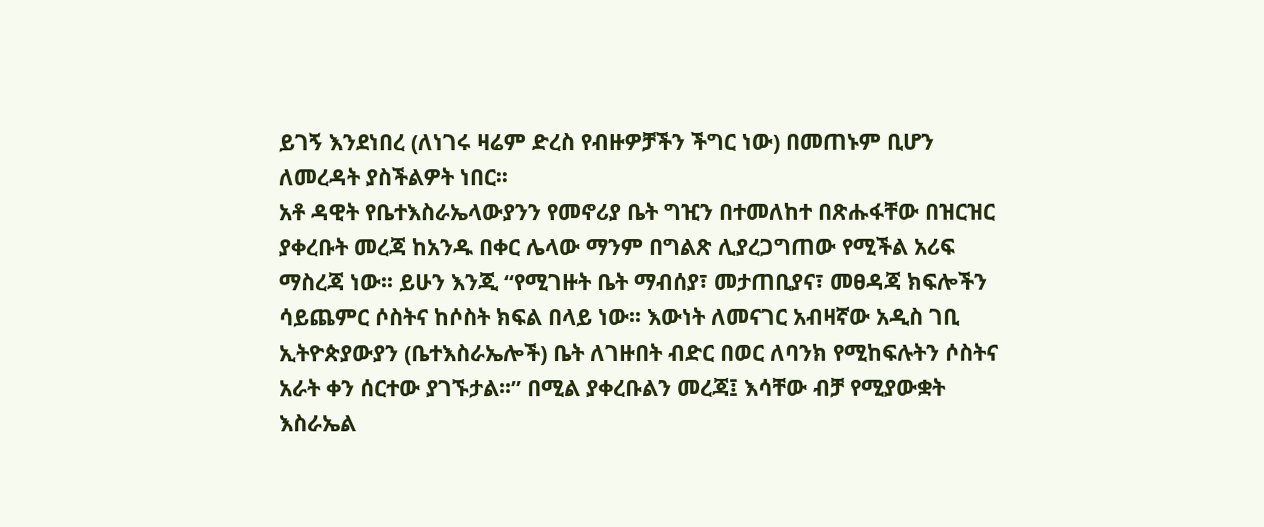ይገኝ እንደነበረ (ለነገሩ ዛሬም ድረስ የብዙዎቻችን ችግር ነው) በመጠኑም ቢሆን ለመረዳት ያስችልዎት ነበር፡፡
አቶ ዳዊት የቤተእስራኤላውያንን የመኖሪያ ቤት ግዢን በተመለከተ በጽሑፋቸው በዝርዝር ያቀረቡት መረጃ ከአንዱ በቀር ሌላው ማንም በግልጽ ሊያረጋግጠው የሚችል አሪፍ ማስረጃ ነው፡፡ ይሁን እንጂ “የሚገዙት ቤት ማብሰያ፣ መታጠቢያና፣ መፀዳጃ ክፍሎችን ሳይጨምር ሶስትና ከሶስት ክፍል በላይ ነው፡፡ እውነት ለመናገር አብዛኛው አዲስ ገቢ ኢትዮጵያውያን (ቤተእስራኤሎች) ቤት ለገዙበት ብድር በወር ለባንክ የሚከፍሉትን ሶስትና አራት ቀን ሰርተው ያገኙታል፡፡” በሚል ያቀረቡልን መረጃ፤ እሳቸው ብቻ የሚያውቋት እስራኤል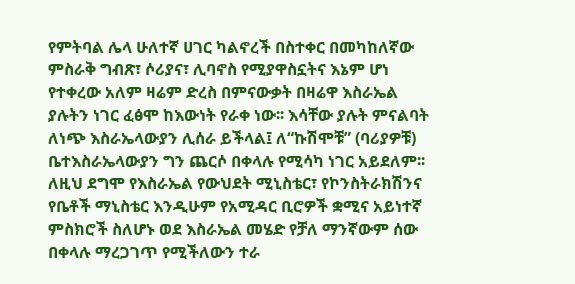የምትባል ሌላ ሁለተኛ ሀገር ካልኖረች በስተቀር በመካከለኛው ምስራቅ ግብጽ፣ ሶሪያና፣ ሊባኖስ የሚያዋስኗትና እኔም ሆነ የተቀረው አለም ዛሬም ድረስ በምናውቃት በዛሬዋ እስራኤል ያሉትን ነገር ፈፅሞ ከእውነት የራቀ ነው፡፡ እሳቸው ያሉት ምናልባት ለነጭ እስራኤላውያን ሊሰራ ይችላል፤ ለ“ኩሽሞቹ” (ባሪያዎቹ) ቤተእስራኤላውያን ግን ጨርሶ በቀላሉ የሚሳካ ነገር አይደለም፡፡ ለዚህ ደግሞ የእስራኤል የውህደት ሚኒስቴር፣ የኮንስትራክሽንና የቤቶች ማኒስቴር እንዲሁም የአሚዳር ቢሮዎች ቋሚና አይነተኛ ምስክሮች ስለሆኑ ወደ እስራኤል መሄድ የቻለ ማንኛውም ሰው በቀላሉ ማረጋገጥ የሚችለውን ተራ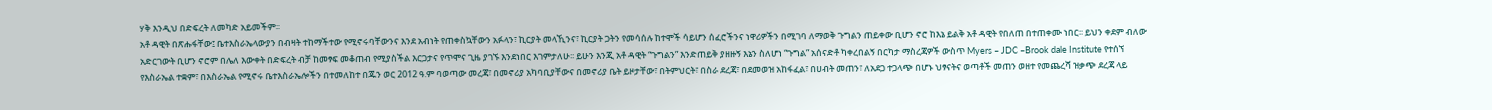ሃቅ እንዲህ በድፍረት ለመካድ አይመችም፡፡
አቶ ዳዊት በጽሑፋቸው፤ ቤተእስራኤላውያን በብዛት ተከማችተው የሚኖሩባቸውንና እንደ አብነት የጠቀስኳቸውን አፉላን፣ ኪርያት መላኺንና፣ ኪርያት ጋትን የመሳሰሉ ከተሞች ሳይሆን ሰፈሮችንና ነዋሪዎችን በሚገባ ለማወቅ ጉግልን ጠይቀው ቢሆን ኖሮ ከእኔ ይልቅ አቶ ዳዊት የበለጠ በተጠቀሙ ነበር፡፡ ይህን ቀደም ብለው አድርገውት ቢሆን ኖሮም በሌለ እውቀት በድፍረት ብቻ ከመፃፍ መቆጠብ የሚያስችል እርጋታና የጥሞና ጊዜ ያገኙ እንደነበር እገምታለሁ፡፡ ይሁን እንጂ አቶ ዳዊት “ጉግልን” እንድጠይቅ ያዘዙኝ እኔን ስለሆነ “ጉግል” አሰናድቶ ካቀረበልኝ በርካታ ማስረጃዎች ውስጥ Myers – JDC –Brook dale Institute የተሰኘ የእስራኤል ተቋም፣ በእስራኤል የሚኖሩ ቤተእስራኤሎችን በተመለከተ በጁን ወር 2012 ዓ.ም ባወጣው መረጃ፣ በመኖሪያ አካባቢያቸውና በመኖሪያ ቤት ይዞታቸው፣ በትምህርት፣ በስራ ደረጃ፣ በደመወዝ አከፋፈል፣ በሀብት መጠን፣ ለአደጋ ተጋላጭ በሆኑ ህፃናትና ወጣቶች መጠን ወዘተ የመጨረሻ ዝቃጭ ደረጃ ላይ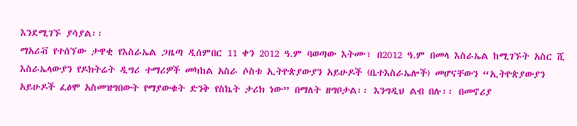እንደሚገኙ ያሳያል፡፡
ማአሪቭ የተሰኘው ታዋቂ የእስራኤል ጋዜጣ ዲሰምበር 11 ቀን 2012 ዓ.ም ባወጣው እትሙ፣ በ2012 ዓ.ም በመላ እስራኤል ከሚገኙት አስር ሺ እስራኤላውያን የዶክትሬት ዲግሪ ተማሪዎች መካከል አስራ ሶስቱ ኢትዮጵያውያን አይሁዶች (ቤተእስራኤሎች) መሆናቸውን “ኢትዮጵያውያን አይሁዶች ፈፅሞ አስመዝግበውት የማያውቁት ድንቅ የስኬት ታሪክ ነው” በማለት ዘግቦታል፡፡ እንግዲህ ልብ በሉ፡፡ በመኖሪያ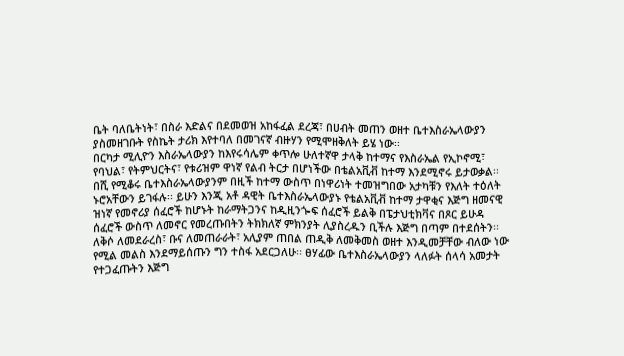ቤት ባለቤትነት፣ በስራ እድልና በደመወዝ አከፋፈል ደረጃ፣ በሀብት መጠን ወዘተ ቤተእስራኤላውያን ያስመዘገቡት የስኬት ታሪክ እየተባለ በመገናኛ ብዙሃን የሚሞዘቅለት ይሄ ነው፡፡
በርካታ ሚሊዮን እስራኤላውያን ከእየሩሳሌም ቀጥሎ ሁለተኛዋ ታላቅ ከተማና የእስራኤል የኢኮኖሚ፣ የባህል፣ የትምህርትና፣ የቱሪዝም ዋነኛ የልብ ትርታ በሆነችው በቴልአቪቭ ከተማ እንደሚኖሩ ይታወቃል፡፡ በሺ የሚቆሩ ቤተእስራኤላውያንም በዚች ከተማ ውስጥ በነዋሪነት ተመዝግበው አታካቹን የእለት ተዕለት ኑሮአቸውን ይገፋሉ፡፡ ይሁን እንጂ አቶ ዳዊት ቤተእስራኤላውያኑ የቴልአቪቭ ከተማ ታዋቂና እጅግ ዘመናዊ ዝነኛ የመኖሪያ ሰፈሮች ከሆኑት ከራማትጋንና ከዲዚንጐፍ ሰፈሮች ይልቅ በፔታህቲክቫና በጾር ይሁዳ ሰፈሮች ውስጥ ለመኖር የመረጡበትን ትክክለኛ ምክንያት ሊያስረዱን ቢችሉ እጅግ በጣም በተደሰትን፡፡
ለቅሶ ለመደራረስ፣ ቡና ለመጠራራት፣ አሊያም ጠበል ጠዲቅ ለመቅመስ ወዘተ እንዲመቻቸው ብለው ነው የሚል መልስ እንደማይሰጡን ግን ተስፋ አደርጋለሁ፡፡ ፀሃፊው ቤተእስራኤላውያን ላለፉት ሰላሳ አመታት የተጋፈጡትን እጅግ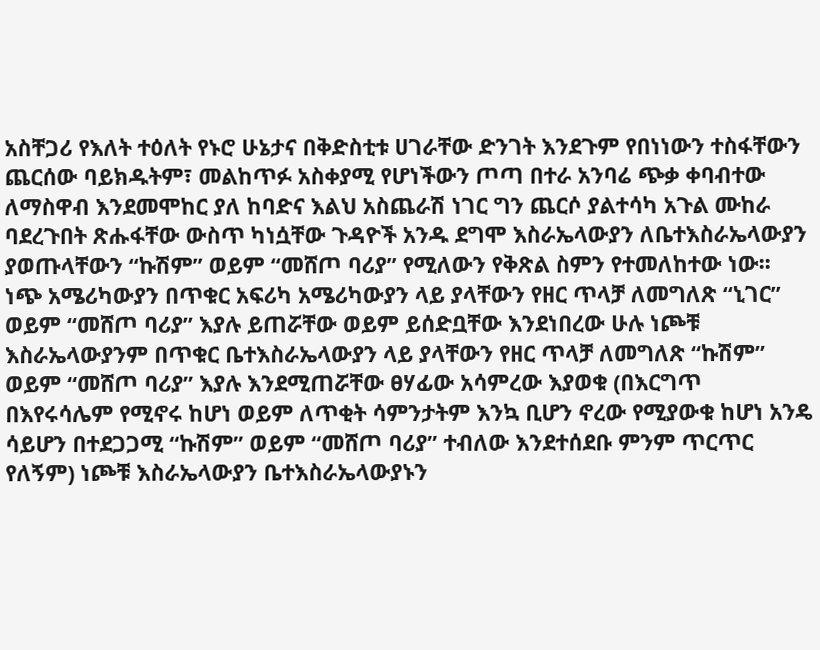አስቸጋሪ የእለት ተዕለት የኑሮ ሁኔታና በቅድስቲቱ ሀገራቸው ድንገት እንደጉም የበነነውን ተስፋቸውን ጨርሰው ባይክዱትም፣ መልከጥፉ አስቀያሚ የሆነችውን ጦጣ በተራ አንባሬ ጭቃ ቀባብተው ለማስዋብ እንደመሞከር ያለ ከባድና እልህ አስጨራሽ ነገር ግን ጨርሶ ያልተሳካ አጉል ሙከራ ባደረጉበት ጽሑፋቸው ውስጥ ካነሷቸው ጉዳዮች አንዱ ደግሞ እስራኤላውያን ለቤተእስራኤላውያን ያወጡላቸውን “ኩሽም” ወይም “መሸጦ ባሪያ” የሚለውን የቅጽል ስምን የተመለከተው ነው፡፡
ነጭ አሜሪካውያን በጥቁር አፍሪካ አሜሪካውያን ላይ ያላቸውን የዘር ጥላቻ ለመግለጽ “ኒገር” ወይም “መሸጦ ባሪያ” እያሉ ይጠሯቸው ወይም ይሰድቧቸው እንደነበረው ሁሉ ነጮቹ እስራኤላውያንም በጥቁር ቤተእስራኤላውያን ላይ ያላቸውን የዘር ጥላቻ ለመግለጽ “ኩሽም” ወይም “መሸጦ ባሪያ” እያሉ እንደሚጠሯቸው ፀሃፊው አሳምረው እያወቁ (በእርግጥ በእየሩሳሌም የሚኖሩ ከሆነ ወይም ለጥቂት ሳምንታትም እንኳ ቢሆን ኖረው የሚያውቁ ከሆነ አንዴ ሳይሆን በተደጋጋሚ “ኩሽም” ወይም “መሸጦ ባሪያ” ተብለው እንደተሰደቡ ምንም ጥርጥር የለኝም) ነጮቹ እስራኤላውያን ቤተእስራኤላውያኑን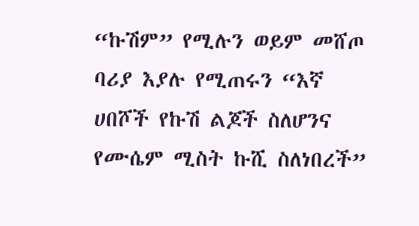“ኩሽም” የሚሉን ወይም መሸጦ ባሪያ እያሉ የሚጠሩን “እኛ ሀበሾች የኩሽ ልጆች ስለሆንና የሙሴም ሚስት ኩሺ ስለነበረች”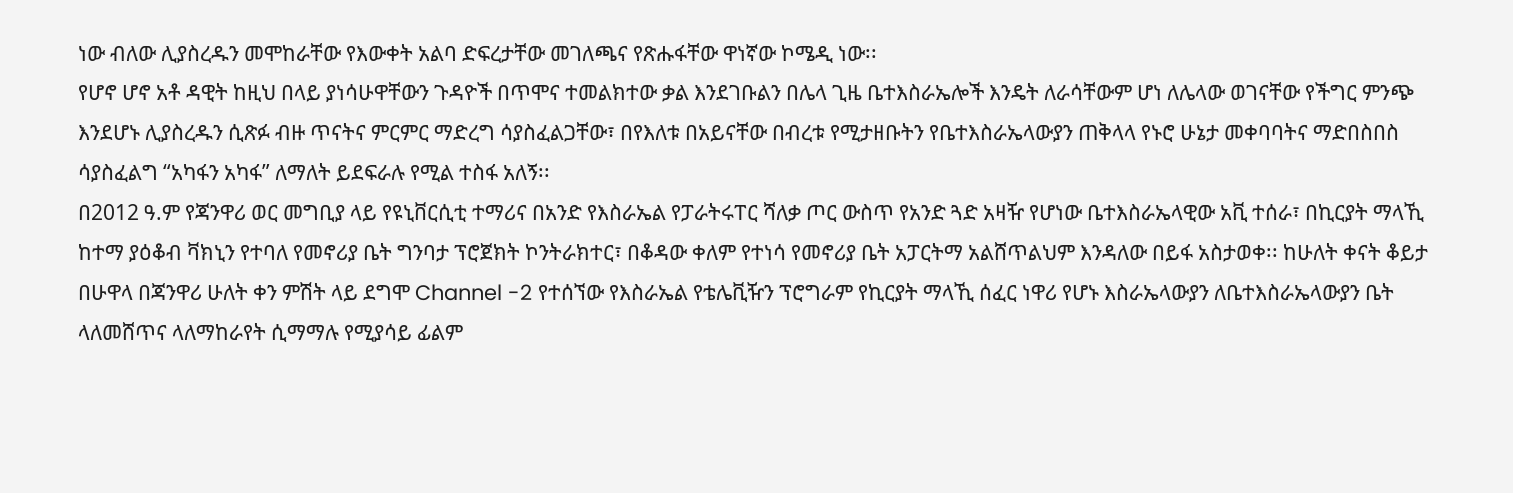ነው ብለው ሊያስረዱን መሞከራቸው የእውቀት አልባ ድፍረታቸው መገለጫና የጽሑፋቸው ዋነኛው ኮሜዲ ነው፡፡
የሆኖ ሆኖ አቶ ዳዊት ከዚህ በላይ ያነሳሁዋቸውን ጉዳዮች በጥሞና ተመልክተው ቃል እንደገቡልን በሌላ ጊዜ ቤተእስራኤሎች እንዴት ለራሳቸውም ሆነ ለሌላው ወገናቸው የችግር ምንጭ እንደሆኑ ሊያስረዱን ሲጽፉ ብዙ ጥናትና ምርምር ማድረግ ሳያስፈልጋቸው፣ በየእለቱ በአይናቸው በብረቱ የሚታዘቡትን የቤተእስራኤላውያን ጠቅላላ የኑሮ ሁኔታ መቀባባትና ማድበስበስ ሳያስፈልግ “አካፋን አካፋ” ለማለት ይደፍራሉ የሚል ተስፋ አለኝ፡፡
በ2012 ዓ.ም የጃንዋሪ ወር መግቢያ ላይ የዩኒቨርሲቲ ተማሪና በአንድ የእስራኤል የፓራትሩፐር ሻለቃ ጦር ውስጥ የአንድ ጓድ አዛዥ የሆነው ቤተእስራኤላዊው አቪ ተሰራ፣ በኪርያት ማላኺ ከተማ ያዕቆብ ቫክኒን የተባለ የመኖሪያ ቤት ግንባታ ፕሮጀክት ኮንትራክተር፣ በቆዳው ቀለም የተነሳ የመኖሪያ ቤት አፓርትማ አልሸጥልህም እንዳለው በይፋ አስታወቀ፡፡ ከሁለት ቀናት ቆይታ በሁዋላ በጃንዋሪ ሁለት ቀን ምሽት ላይ ደግሞ Channel -2 የተሰኘው የእስራኤል የቴሌቪዥን ፕሮግራም የኪርያት ማላኺ ሰፈር ነዋሪ የሆኑ እስራኤላውያን ለቤተእስራኤላውያን ቤት ላለመሸጥና ላለማከራየት ሲማማሉ የሚያሳይ ፊልም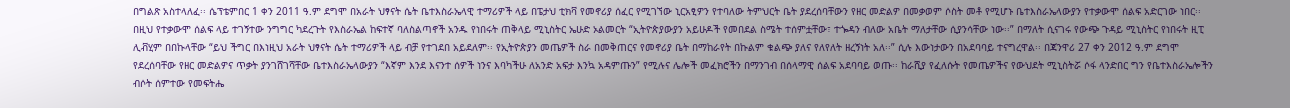በግልጽ አስተላለፈ፡፡ ሴፕቴምበር 1 ቀን 2011 ዓ.ም ደግሞ በአራት ህፃናት ሴት ቤተእስራኤላዊ ተማሪዎች ላይ በፔታህ ቲክቫ የመኖሪያ ሰፈር የሚገኘው ኒርአፂዎን የተባለው ትምህርት ቤት ያደረሰባቸውን የዘር መድልዎ በመቃወም ሶስት መቶ የሚሆኑ ቤተእስራኤላውያን የተቃውሞ ሰልፍ አድርገው ነበር፡፡
በዚህ የተቃውሞ ሰልፍ ላይ ተገኝተው ንግግር ካደረጉት የእስራኤል ከፍተኛ ባለስልጣኖች አንዱ የነበሩት ጠቅላይ ሚኒስትር ኤሁድ ኦልመርት “ኢትዮጵያውያን አይሁዶች የመበደል ስሜት ተሰምቷቸው፣ ተጐዳን ብለው አቤት ማለታቸው ሲያንሳቸው ነው፡፡” በማለት ሲናገሩ የውጭ ጉዳይ ሚኒስትር የነበሩት ዚፒ ሊቭሂም በበኩላቸው “ይህ ችግር በእነዚህ አራት ህፃናት ሴት ተማሪዎች ላይ ብቻ የተገደበ አይደለም፡፡ የኢትዮጵያን መጤዎች ስራ በመቅጠርና የመኖሪያ ቤት በማከራየት በኩልም ቁልጭ ያለና የለየለት ዘረኝነት አለ፡፡” ሲሉ እውነታውን በአደባባይ ተናግረዋል፡፡ በጃንዋሪ 27 ቀን 2012 ዓ.ም ደግሞ የደረሰባቸው የዘር መድልዎና ጥቃት ያንገሸገሻቸው ቤተእስራኤላውያን “እኛም እንደ እናንተ ሰዎች ነንና እባካችሁ ለአንድ አፍታ እንኳ አዳምጡን” የሚሉና ሌሎች መፈክሮችን በማንገብ በሰላማዊ ሰልፍ አደባባይ ወጡ፡፡ ከራሺያ የፈለሱት የመጤዎችና የውህደት ሚኒስትሯ ሶፋ ላንድበር ግን የቤተእስራኤሎችን ብሶት ሰምተው የመፍትሔ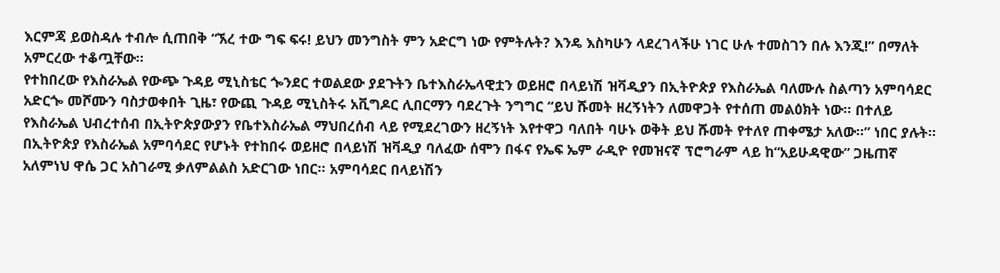እርምጃ ይወስዳሉ ተብሎ ሲጠበቅ “ኧረ ተው ግፍ ፍሩ! ይህን መንግስት ምን አድርግ ነው የምትሉት? እንዴ እስካሁን ላደረገላችሁ ነገር ሁሉ ተመስገን በሉ እንጂ!” በማለት አምርረው ተቆጧቸው፡፡
የተከበረው የእስራኤል የውጭ ጉዳይ ሚኒስቴር ጐንደር ተወልደው ያደጉትን ቤተእስራኤላዊቷን ወይዘሮ በላይነሽ ዝቫዲያን በኢትዮጵያ የእስራኤል ባለሙሉ ስልጣን አምባሳደር አድርጐ መሾሙን ባስታወቀበት ጊዜ፣ የውጪ ጉዳይ ሚኒስትሩ አቪግዶር ሊበርማን ባደረጉት ንግግር “ይህ ሹመት ዘረኝነትን ለመዋጋት የተሰጠ መልዕክት ነው፡፡ በተለይ የእስራኤል ህብረተሰብ በኢትዮጵያውያን የቤተእስራኤል ማህበረሰብ ላይ የሚደረገውን ዘረኝነት እየተዋጋ ባለበት ባሁኑ ወቅት ይህ ሹመት የተለየ ጠቀሜታ አለው፡፡” ነበር ያሉት፡፡
በኢትዮጵያ የእስራኤል አምባሳደር የሆኑት የተከበሩ ወይዘሮ በላይነሽ ዝቫዲያ ባለፈው ሰሞን በፋና የኤፍ ኤም ራዲዮ የመዝናኛ ፕሮግራም ላይ ከ“አይሁዳዊው” ጋዜጠኛ አለምነህ ዋሴ ጋር አስገራሚ ቃለምልልስ አድርገው ነበር፡፡ አምባሳደር በላይነሽን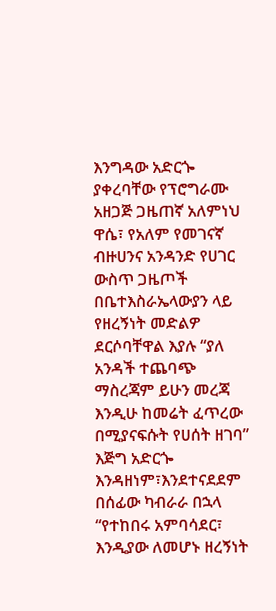እንግዳው አድርጐ ያቀረባቸው የፕሮግራሙ አዘጋጅ ጋዜጠኛ አለምነህ ዋሴ፣ የአለም የመገናኛ ብዙሀንና አንዳንድ የሀገር ውስጥ ጋዜጦች በቤተእስራኤላውያን ላይ የዘረኝነት መድልዎ ደርሶባቸዋል እያሉ “ያለ አንዳች ተጨባጭ ማስረጃም ይሁን መረጃ እንዲሁ ከመሬት ፈጥረው በሚያናፍሱት የሀሰት ዘገባ” እጅግ አድርጐ እንዳዘነም፣እንደተናደደም በሰፊው ካብራራ በኋላ “የተከበሩ አምባሳደር፣ እንዲያው ለመሆኑ ዘረኝነት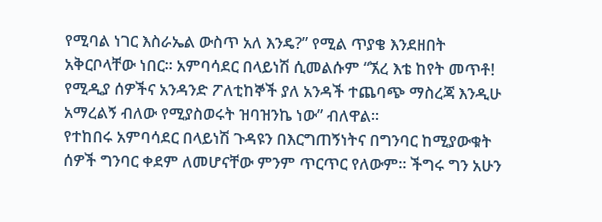የሚባል ነገር እስራኤል ውስጥ አለ እንዴ?” የሚል ጥያቄ እንደዘበት አቅርቦላቸው ነበር፡፡ አምባሳደር በላይነሽ ሲመልሱም “ኧረ እቴ ከየት መጥቶ! የሚዲያ ሰዎችና አንዳንድ ፖለቲከኞች ያለ አንዳች ተጨባጭ ማስረጃ እንዲሁ አማረልኝ ብለው የሚያስወሩት ዝባዝንኬ ነው” ብለዋል፡፡
የተከበሩ አምባሳደር በላይነሽ ጉዳዩን በእርግጠኝነትና በግንባር ከሚያውቁት ሰዎች ግንባር ቀደም ለመሆናቸው ምንም ጥርጥር የለውም፡፡ ችግሩ ግን አሁን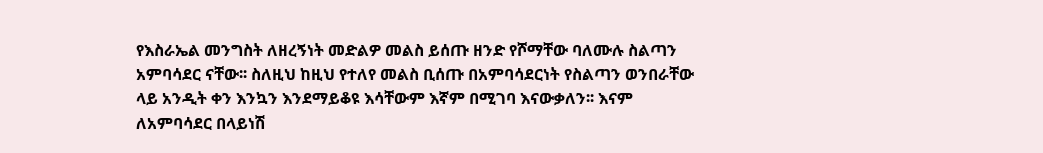የእስራኤል መንግስት ለዘረኝነት መድልዎ መልስ ይሰጡ ዘንድ የሾማቸው ባለሙሉ ስልጣን አምባሳደር ናቸው፡፡ ስለዚህ ከዚህ የተለየ መልስ ቢሰጡ በአምባሳደርነት የስልጣን ወንበራቸው ላይ አንዲት ቀን እንኳን እንደማይቆዩ እሳቸውም እኛም በሚገባ እናውቃለን፡፡ እናም ለአምባሳደር በላይነሽ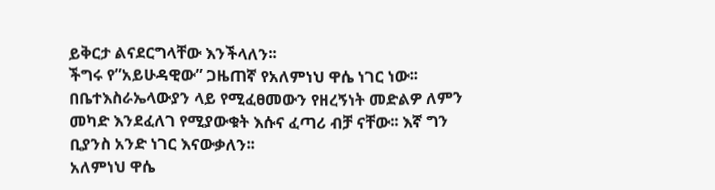ይቅርታ ልናደርግላቸው እንችላለን፡፡
ችግሩ የ”አይሁዳዊው” ጋዜጠኛ የአለምነህ ዋሴ ነገር ነው፡፡ በቤተእስራኤላውያን ላይ የሚፈፀመውን የዘረኝነት መድልዎ ለምን መካድ እንደፈለገ የሚያውቁት እሱና ፈጣሪ ብቻ ናቸው፡፡ እኛ ግን ቢያንስ አንድ ነገር እናውቃለን፡፡
አለምነህ ዋሴ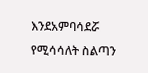እንደአምባሳደሯ የሚሳሳለት ስልጣን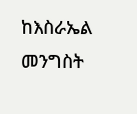ከእስራኤል መንግስት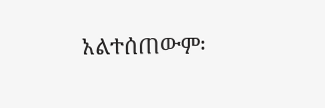አልተሰጠውም፡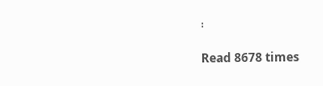፡

Read 8678 times